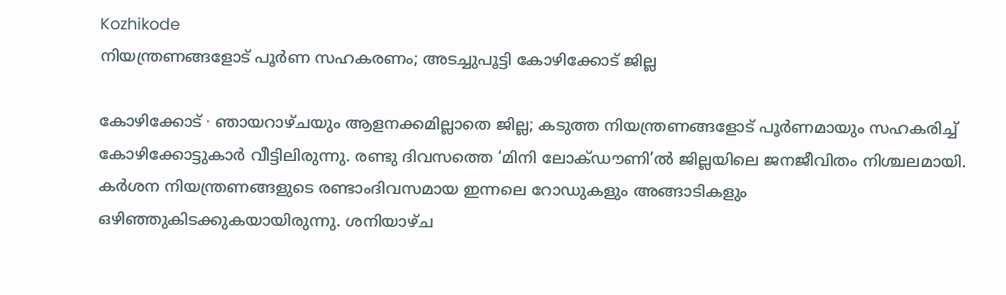Kozhikode
നിയന്ത്രണങ്ങളോട് പൂർണ സഹകരണം; അടച്ചുപൂട്ടി കോഴിക്കോട് ജില്ല

കോഴിക്കോട് ∙ ഞായറാഴ്ചയും ആളനക്കമില്ലാതെ ജില്ല; കടുത്ത നിയന്ത്രണങ്ങളോട് പൂർണമായും സഹകരിച്ച് കോഴിക്കോട്ടുകാർ വീട്ടിലിരുന്നു. രണ്ടു ദിവസത്തെ ‘മിനി ലോക്ഡൗണി’ൽ ജില്ലയിലെ ജനജീവിതം നിശ്ചലമായി. കർശന നിയന്ത്രണങ്ങളുടെ രണ്ടാംദിവസമായ ഇന്നലെ റോഡുകളും അങ്ങാടികളും ഒഴിഞ്ഞുകിടക്കുകയായിരുന്നു. ശനിയാഴ്ച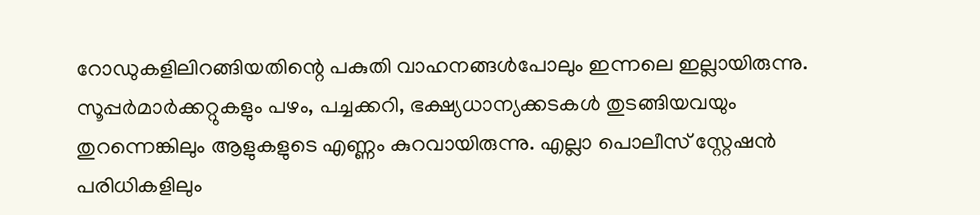റോഡുകളിലിറങ്ങിയതിന്റെ പകുതി വാഹനങ്ങൾപോലും ഇന്നലെ ഇല്ലായിരുന്നു.
സൂപ്പർമാർക്കറ്റുകളും പഴം, പച്ചക്കറി, ഭക്ഷ്യധാന്യക്കടകൾ തുടങ്ങിയവയും തുറന്നെങ്കിലും ആളുകളുടെ എണ്ണം കുറവായിരുന്നു. എല്ലാ പൊലീസ് സ്റ്റേഷൻ പരിധികളിലും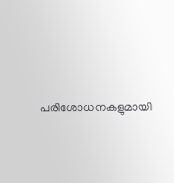പരിശോധനകളുമായി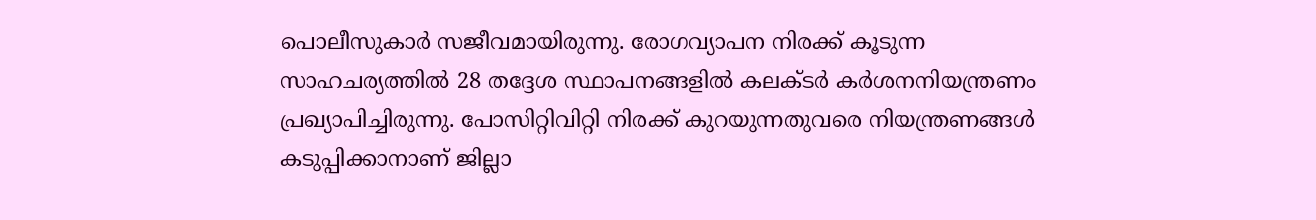പൊലീസുകാർ സജീവമായിരുന്നു. രോഗവ്യാപന നിരക്ക് കൂടുന്ന സാഹചര്യത്തിൽ 28 തദ്ദേശ സ്ഥാപനങ്ങളിൽ കലക്ടർ കർശനനിയന്ത്രണം പ്രഖ്യാപിച്ചിരുന്നു. പോസിറ്റിവിറ്റി നിരക്ക് കുറയുന്നതുവരെ നിയന്ത്രണങ്ങൾ കടുപ്പിക്കാനാണ് ജില്ലാ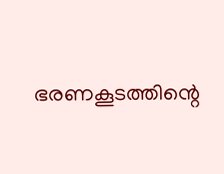ഭരണകൂടത്തിന്റെ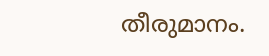തീരുമാനം.